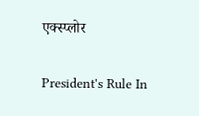एक्स्प्लोर

President's Rule In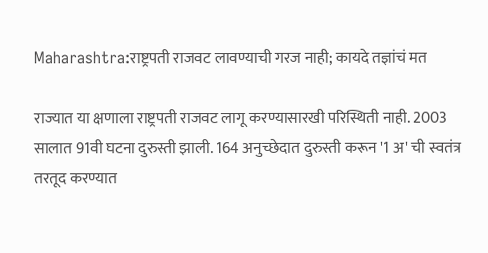Maharashtra:राष्ट्रपती राजवट लावण्याची गरज नाही; कायदे तज्ञांचं मत

राज्यात या क्षणाला राष्ट्रपती राजवट लागू करण्यासारखी परिस्थिती नाही. 2003 सालात 91वी घटना दुरुस्ती झाली. 164 अनुच्छेदात दुरुस्ती करून '1 अ' ची स्वतंत्र तरतूद करण्यात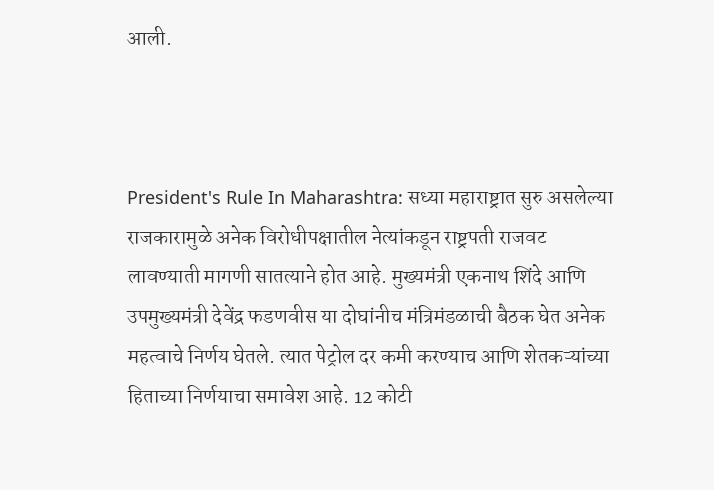आली.



President's Rule In Maharashtra: सध्या महाराष्ट्रात सुरु असलेल्या राजकारामुळे अनेक विरोधीपक्षातील नेत्यांकडून राष्ट्रपती राजवट लावण्याती मागणी सातत्याने होत आहे. मुख्यमंत्री एकनाथ शिंदे आणि उपमुख्यमंत्री देवेंद्र फडणवीस या दोघांनीच मंत्रिमंडळाची बैठक घेत अनेक महत्वाचे निर्णय घेतले. त्यात पेट्रोल दर कमी करण्याच आणि शेतकऱ्यांच्या हिताच्या निर्णयाचा समावेश आहे. 12 कोटी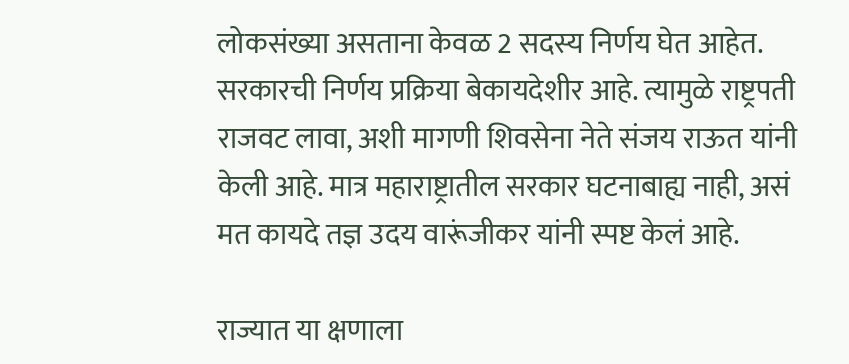लोकसंख्या असताना केवळ 2 सदस्य निर्णय घेत आहेत. सरकारची निर्णय प्रक्रिया बेकायदेशीर आहे. त्यामुळे राष्ट्रपती राजवट लावा, अशी मागणी शिवसेना नेते संजय राऊत यांनी केली आहे. मात्र महाराष्ट्रातील सरकार घटनाबाह्य नाही, असं मत कायदे तज्ञ उदय वारूंजीकर यांनी स्पष्ट केलं आहे.

राज्यात या क्षणाला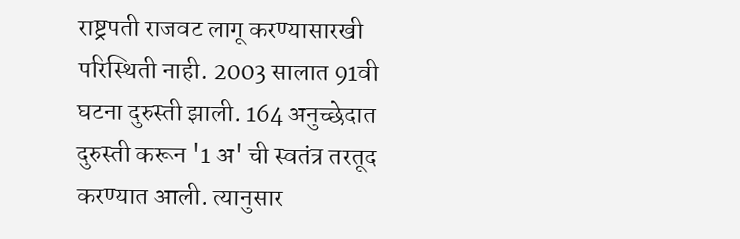राष्ट्रपती राजवट लागू करण्यासारखी परिस्थिती नाही. 2003 सालात 91वी घटना दुरुस्ती झाली. 164 अनुच्छेदात दुरुस्ती करून '1 अ' ची स्वतंत्र तरतूद करण्यात आली. त्यानुसार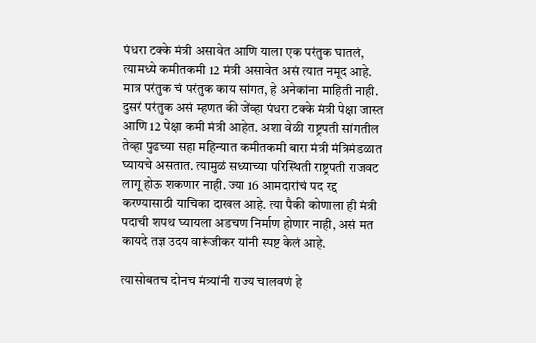पंधरा टक्के मंत्री असावेत आणि याला एक परंतुक घातलं, त्यामध्ये कमीतकमी 12 मंत्री असावेत असं त्यात नमूद आहे. मात्र परंतुक चं परंतुक काय सांगत, हे अनेकांना माहिती नाही. दुसरं परंतुक असं म्हणत की जेंव्हा पंधरा टक्के मंत्री पेक्षा जास्त आणि 12 पेक्षा कमी मंत्री आहेत. अशा वेळी राष्ट्रपती सांगतील तेव्हा पुढच्या सहा महिन्यात कमीतकमी बारा मंत्री मंत्रिमंडळात घ्यायचे असतात. त्यामुळं सध्याच्या परिस्थिती राष्ट्रपती राजवट लागू होऊ शकणार नाही. ज्या 16 आमदारांचं पद रद्द करण्यासाठी याचिका दाखल आहे. त्या पैकी कोणाला ही मंत्री पदाची शपथ घ्यायला अडचण निर्माण होणार नाही, असं मत कायदे तज्ञ उदय वारूंजीकर यांनी स्पष्ट केलं आहे.

त्यासोबतच दोनच मंत्र्यांनी राज्य चालवणं हे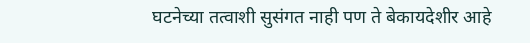घटनेच्या तत्वाशी सुसंगत नाही पण ते बेकायदेशीर आहे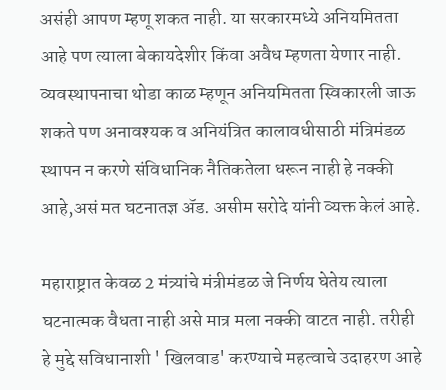असंही आपण म्हणू शकत नाही. या सरकारमध्ये अनियमितता आहे पण त्याला बेकायदेशीर किंवा अवैध म्हणता येणार नाही. व्यवस्थापनाचा थोडा काळ म्हणून अनियमितता स्विकारली जाऊ शकते पण अनावश्यक व अनियंत्रित कालावधीसाठी मंत्रिमंडळ स्थापन न करणे संविधानिक नैतिकतेला धरून नाही हे नक्की आहे,असं मत घटनातज्ञ अ‍ॅड. असीम सरोदे यांनी व्यक्त केलं आहे.

महाराष्ट्रात केवळ 2 मंत्र्यांचे मंत्रीमंडळ जे निर्णय घेतेय त्याला घटनात्मक वैधता नाही असे मात्र मला नक्की वाटत नाही. तरीही हे मुद्दे सविधानाशी ' खिलवाड' करण्याचे महत्वाचे उदाहरण आहे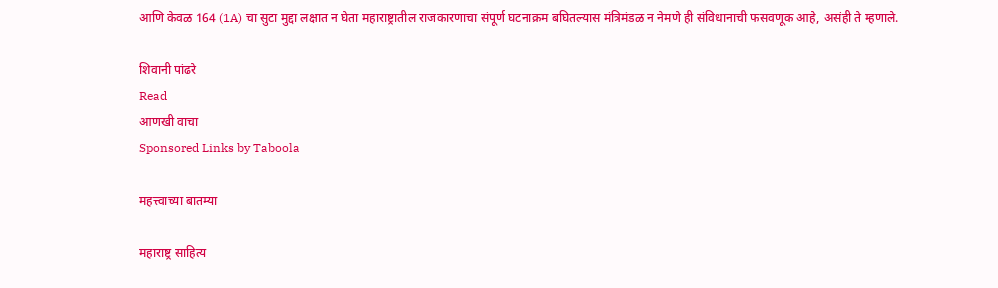आणि केवळ 164 (1A) चा सुटा मुद्दा लक्षात न घेता महाराष्ट्रातील राजकारणाचा संपूर्ण घटनाक्रम बघितल्यास मंत्रिमंडळ न नेमणे ही संविधानाची फसवणूक आहे, असंही ते म्हणाले.

शिवानी पांढरे
Read
आणखी वाचा
Sponsored Links by Taboola

महत्त्वाच्या बातम्या

महाराष्ट्र साहित्य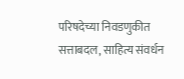परिषदेच्या निवडणुकीत सत्ताबदल, साहित्य संवर्धन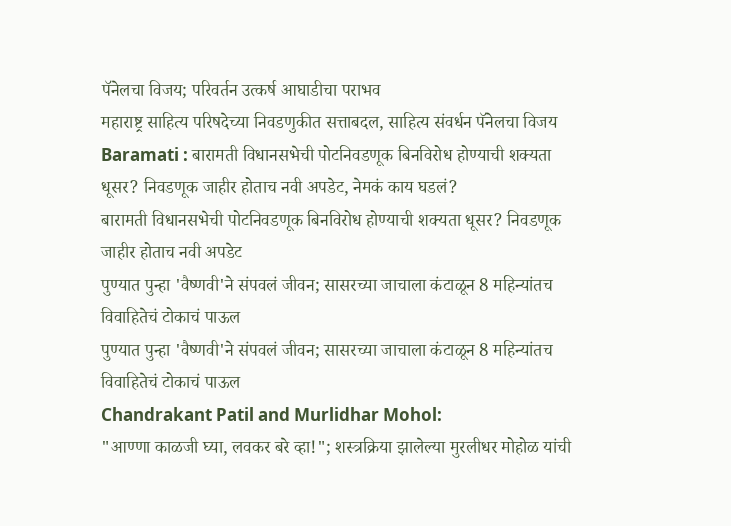पॅनेलचा विजय; परिवर्तन उत्कर्ष आघाडीचा पराभव
महाराष्ट्र साहित्य परिषदेच्या निवडणुकीत सत्ताबदल, साहित्य संवर्धन पॅनेलचा विजय
Baramati : बारामती विधानसभेची पोटनिवडणूक बिनविरोध होण्याची शक्यता धूसर? निवडणूक जाहीर होताच नवी अपडेट, नेमकं काय घडलं?
बारामती विधानसभेची पोटनिवडणूक बिनविरोध होण्याची शक्यता धूसर? निवडणूक जाहीर होताच नवी अपडेट
पुण्यात पुन्हा 'वैष्णवी'ने संपवलं जीवन; सासरच्या जाचाला कंटाळून 8 महिन्यांतच विवाहितेचं टोकाचं पाऊल
पुण्यात पुन्हा 'वैष्णवी'ने संपवलं जीवन; सासरच्या जाचाला कंटाळून 8 महिन्यांतच विवाहितेचं टोकाचं पाऊल
Chandrakant Patil and Murlidhar Mohol:
"आण्णा काळजी घ्या, लवकर बरे व्हा!"; शस्त्रक्रिया झालेल्या मुरलीधर मोहोळ यांची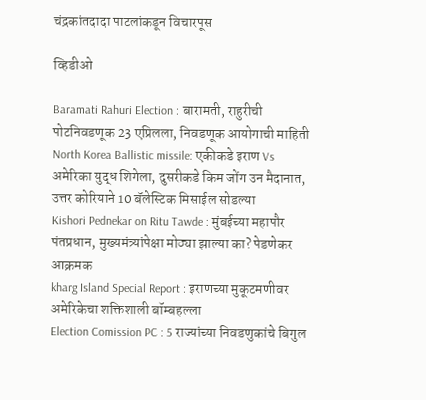चंद्रकांतदादा पाटलांकडून विचारपूस

व्हिडीओ

Baramati Rahuri Election : बारामती, राहुरीची पोटनिवडणूक 23 एप्रिलला, निवडणूक आयोगाची माहिती
North Korea Ballistic missile: एकीकडे इराण Vs अमेरिका युद्ध शिगेला, दुसरीकडे किम जोंग उन मैदानात, उत्तर कोरियाने 10 बॅलेस्टिक मिसाईल सोडल्या
Kishori Pednekar on Ritu Tawde : मुंबईच्या महापौर पंतप्रधान, मुख्यमंत्र्यांपेक्षा मोठ्या झाल्या का? पेडणेकर आक्रमक
kharg Island Special Report : इराणच्या मुकूटमणीवर अमेरिकेचा शक्तिशाली बॉम्बहल्ला
Election Comission PC : 5 राज्यांच्या निवडणुकांचे बिगुल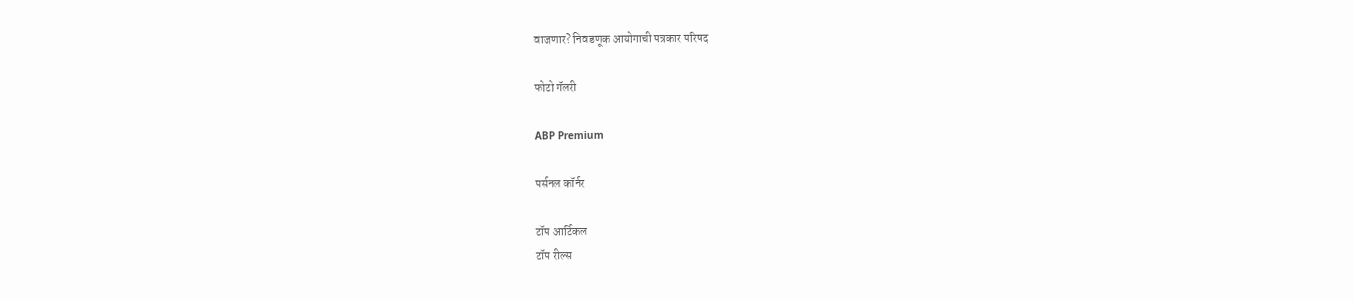वाजणार? निवडणूक आयोगाची पत्रकार परिषद

फोटो गॅलरी

ABP Premium

पर्सनल कॉर्नर

टॉप आर्टिकल
टॉप रील्स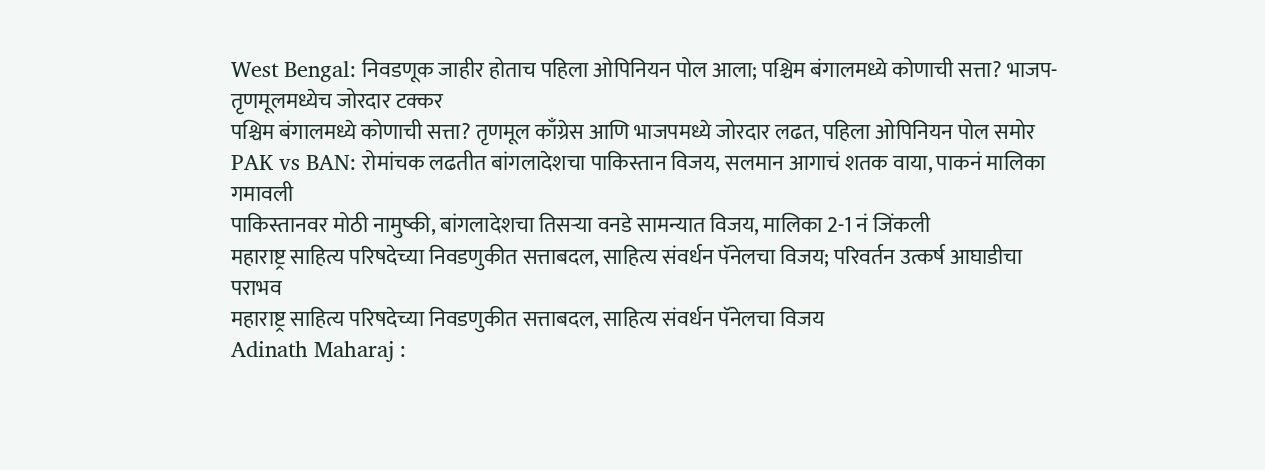West Bengal: निवडणूक जाहीर होताच पहिला ओपिनियन पोल आला; पश्चिम बंगालमध्ये कोणाची सत्ता? भाजप-तृणमूलमध्येच जोरदार टक्कर
पश्चिम बंगालमध्ये कोणाची सत्ता? तृणमूल काँग्रेस आणि भाजपमध्ये जोरदार लढत, पहिला ओपिनियन पोल समोर
PAK vs BAN: रोमांचक लढतीत बांगलादेशचा पाकिस्तान विजय, सलमान आगाचं शतक वाया, पाकनं मालिका गमावली
पाकिस्तानवर मोठी नामुष्की, बांगलादेशचा तिसऱ्या वनडे सामन्यात विजय, मालिका 2-1 नं जिंकली
महाराष्ट्र साहित्य परिषदेच्या निवडणुकीत सत्ताबदल, साहित्य संवर्धन पॅनेलचा विजय; परिवर्तन उत्कर्ष आघाडीचा पराभव
महाराष्ट्र साहित्य परिषदेच्या निवडणुकीत सत्ताबदल, साहित्य संवर्धन पॅनेलचा विजय
Adinath Maharaj :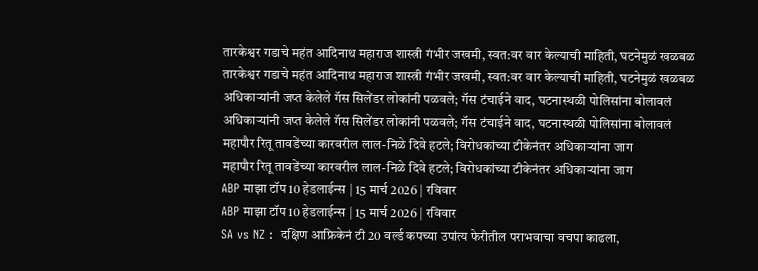तारकेश्वर गडाचे महंत आदिनाथ महाराज शास्त्री गंभीर जखमी, स्वत:वर वार केल्याची माहिती, घटनेमुळं खळबळ
तारकेश्वर गडाचे महंत आदिनाथ महाराज शास्त्री गंभीर जखमी, स्वत:वर वार केल्याची माहिती, घटनेमुळं खळबळ
अधिकाऱ्यांनी जप्त केलेले गॅस सिलेंडर लोकांनी पळवले; गॅस टंचाईने वाद, घटनास्थळी पोलिसांना बोलावलं
अधिकाऱ्यांनी जप्त केलेले गॅस सिलेंडर लोकांनी पळवले; गॅस टंचाईने वाद, घटनास्थळी पोलिसांना बोलावलं
महापौर रितू तावडेंच्या कारवरील लाल-निळे दिवे हटले; विरोधकांच्या टीकेनंतर अधिकाऱ्यांना जाग
महापौर रितू तावडेंच्या कारवरील लाल-निळे दिवे हटले; विरोधकांच्या टीकेनंतर अधिकाऱ्यांना जाग
ABP माझा टॉप 10 हेडलाईन्स | 15 मार्च 2026 | रविवार
ABP माझा टॉप 10 हेडलाईन्स | 15 मार्च 2026 | रविवार
SA vs NZ :  दक्षिण आफ्रिकेनं टी 20 वर्ल्ड कपच्या उपांत्य फेरीतील पराभवाचा वचपा काढला,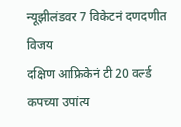न्यूझीलंडवर 7 विकेटनं दणदणीत विजय
दक्षिण आफ्रिकेनं टी 20 वर्ल्ड कपच्या उपांत्य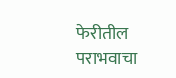फेरीतील पराभवाचा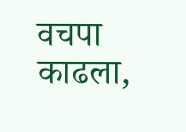वचपा काढला,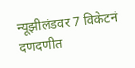न्यूझीलंडवर 7 विकेटनं दणदणीत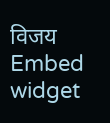विजय
Embed widget